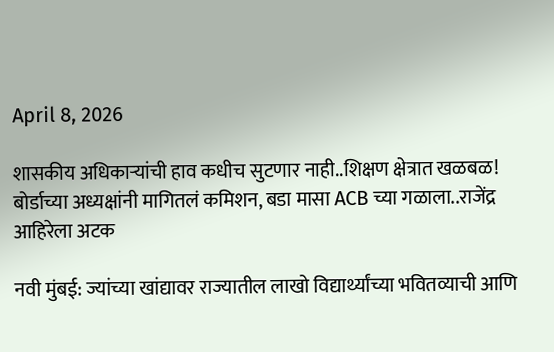April 8, 2026

शासकीय अधिकाऱ्यांची हाव कधीच सुटणार नाही..शिक्षण क्षेत्रात खळबळ! बोर्डाच्या अध्यक्षांनी मागितलं कमिशन, बडा मासा ACB च्या गळाला..राजेंद्र आहिरेला अटक

नवी मुंबई: ज्यांच्या खांद्यावर राज्यातील लाखो विद्यार्थ्यांच्या भवितव्याची आणि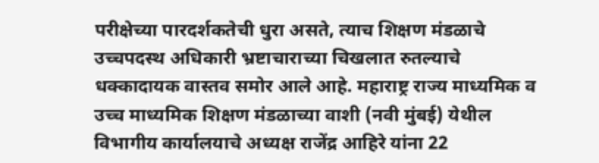परीक्षेच्या पारदर्शकतेची धुरा असते, त्याच शिक्षण मंडळाचे उच्चपदस्थ अधिकारी भ्रष्टाचाराच्या चिखलात रुतल्याचे धक्कादायक वास्तव समोर आले आहे. महाराष्ट्र राज्य माध्यमिक व उच्च माध्यमिक शिक्षण मंडळाच्या वाशी (नवी मुंबई) येथील विभागीय कार्यालयाचे अध्यक्ष राजेंद्र आहिरे यांना 22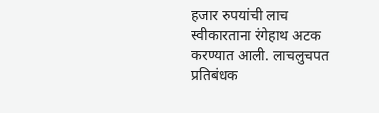हजार रुपयांची लाच स्वीकारताना रंगेहाथ अटक करण्यात आली. लाचलुचपत प्रतिबंधक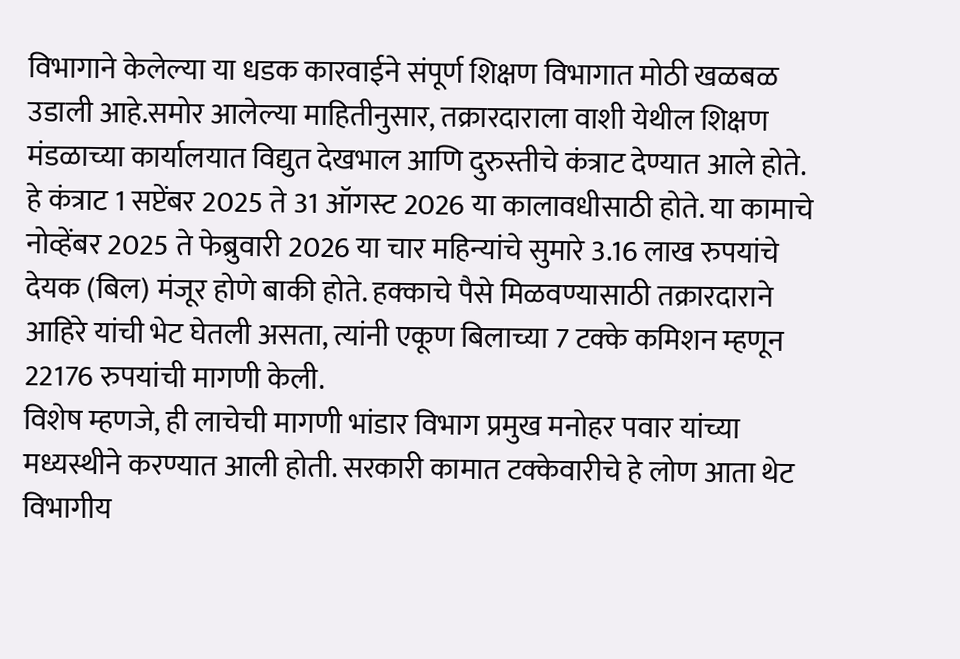विभागाने केलेल्या या धडक कारवाईने संपूर्ण शिक्षण विभागात मोठी खळबळ उडाली आहे.समोर आलेल्या माहितीनुसार, तक्रारदाराला वाशी येथील शिक्षण मंडळाच्या कार्यालयात विद्युत देखभाल आणि दुरुस्तीचे कंत्राट देण्यात आले होते. हे कंत्राट 1 सप्टेंबर 2025 ते 31 ऑगस्ट 2026 या कालावधीसाठी होते. या कामाचे नोव्हेंबर 2025 ते फेब्रुवारी 2026 या चार महिन्यांचे सुमारे 3.16 लाख रुपयांचे देयक (बिल) मंजूर होणे बाकी होते. हक्काचे पैसे मिळवण्यासाठी तक्रारदाराने आहिरे यांची भेट घेतली असता, त्यांनी एकूण बिलाच्या 7 टक्के कमिशन म्हणून 22176 रुपयांची मागणी केली.
विशेष म्हणजे, ही लाचेची मागणी भांडार विभाग प्रमुख मनोहर पवार यांच्या मध्यस्थीने करण्यात आली होती. सरकारी कामात टक्केवारीचे हे लोण आता थेट विभागीय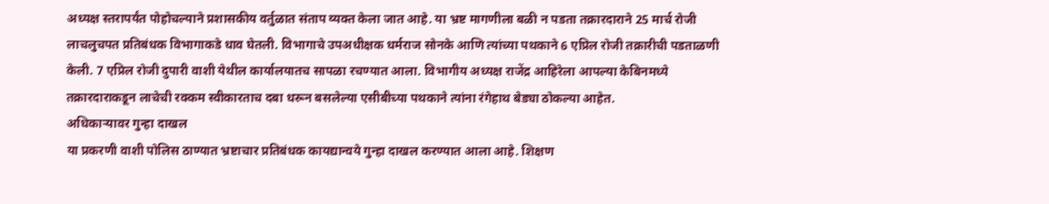अध्यक्ष स्तरापर्यंत पोहोचल्याने प्रशासकीय वर्तुळात संताप व्यक्त केला जात आहे. या भ्रष्ट मागणीला बळी न पडता तक्रारदाराने 25 मार्च रोजी लाचलुचपत प्रतिबंधक विभागाकडे धाव घेतली. विभागाचे उपअधीक्षक धर्मराज सोनके आणि त्यांच्या पथकाने 6 एप्रिल रोजी तक्रारीची पडताळणी केली. 7 एप्रिल रोजी दुपारी वाशी येथील कार्यालयातच सापळा रचण्यात आला. विभागीय अध्यक्ष राजेंद्र आहिरेला आपल्या केबिनमध्ये तक्रारदाराकडून लाचेची रक्कम स्वीकारताच दबा धरून बसलेल्या एसीबीच्या पथकाने त्यांना रंगेहाथ बेड्या ठोकल्या आहेत.
अधिकाऱ्यावर गुन्हा दाखल
या प्रकरणी वाशी पोलिस ठाण्यात भ्रष्टाचार प्रतिबंधक कायद्यान्वये गुन्हा दाखल करण्यात आला आहे. शिक्षण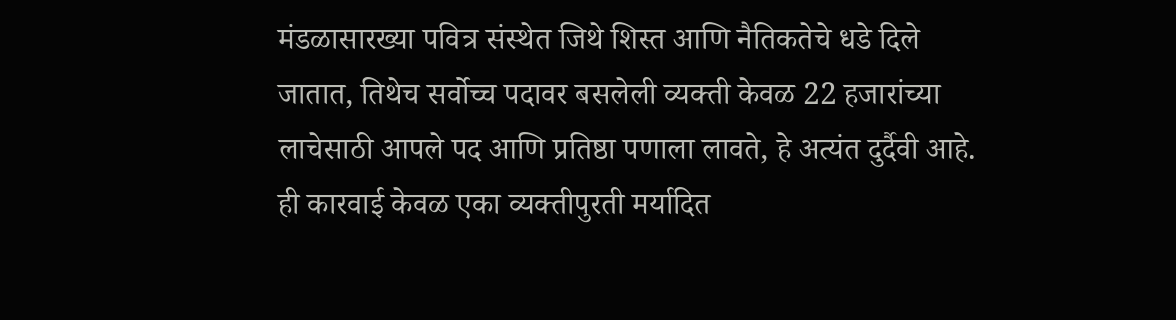मंडळासारख्या पवित्र संस्थेत जिथे शिस्त आणि नैतिकतेचे धडे दिले जातात, तिथेच सर्वोच्च पदावर बसलेली व्यक्ती केवळ 22 हजारांच्या लाचेसाठी आपले पद आणि प्रतिष्ठा पणाला लावते, हे अत्यंत दुर्दैवी आहे. ही कारवाई केवळ एका व्यक्तीपुरती मर्यादित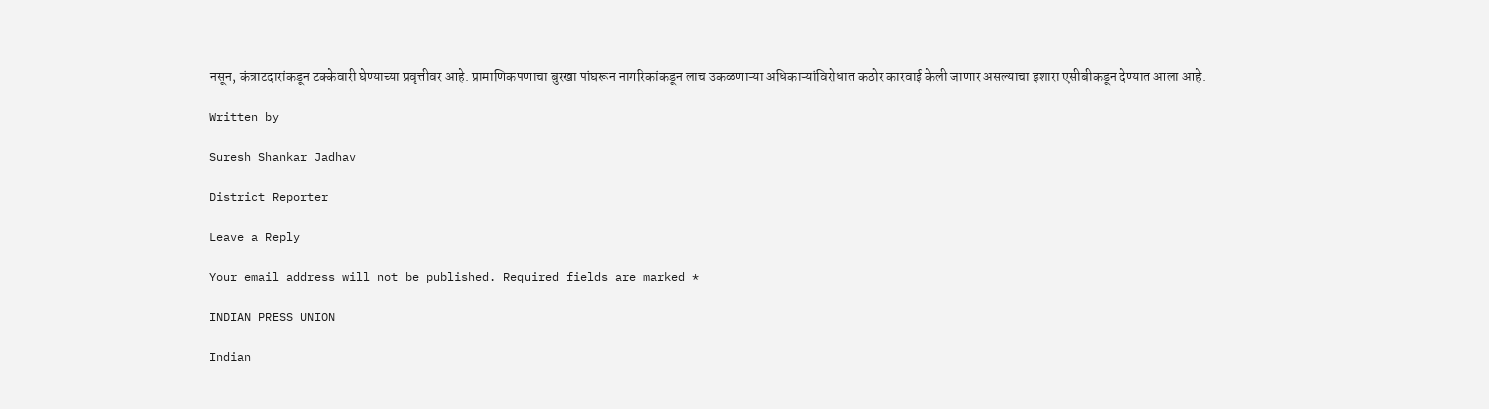नसून, कंत्राटदारांकडून टक्केवारी घेण्याच्या प्रवृत्तीवर आहे. प्रामाणिकपणाचा बुरखा पांघरून नागरिकांकडून लाच उकळणाऱ्या अधिकाऱ्यांविरोधात कठोर कारवाई केली जाणार असल्याचा इशारा एसीबीकडून देण्यात आला आहे.

Written by

Suresh Shankar Jadhav

District Reporter

Leave a Reply

Your email address will not be published. Required fields are marked *

INDIAN PRESS UNION

Indian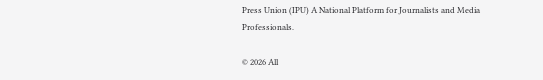Press Union (IPU) A National Platform for Journalists and Media Professionals.

© 2026 All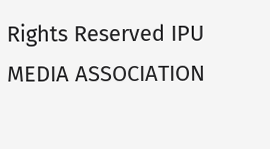Rights Reserved IPU MEDIA ASSOCIATION